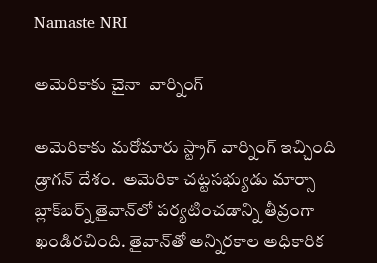Namaste NRI

అమెరికాకు చైనా  వార్నింగ్‌

అమెరికాకు మరోమారు స్ట్రాగ్‌ వార్నింగ్‌ ఇచ్చింది డ్రాగన్‌ దేశం.  అమెరికా చట్టసభ్యుడు మార్సా బ్లాక్‌బర్న్‌ తైవాన్‌లో పర్యటించడాన్ని తీవ్రంగా ఖండిరచింది. తైవాన్‌తో అన్నిరకాల అధికారిక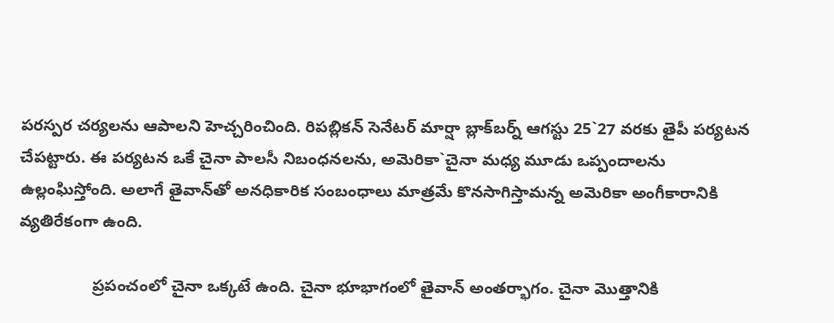పరస్పర చర్యలను ఆపాలని హెచ్చరించింది. రిపబ్లికన్‌ సెనేటర్‌ మార్షా బ్లాక్‌బర్న్‌ ఆగస్టు 25`27 వరకు తైపీ పర్యటన చేపట్టారు. ఈ పర్యటన ఒకే చైనా పాలసీ నిబంధనలను, అమెరికా`చైనా మధ్య మూడు ఒప్పందాలను ఉల్లంఘిస్తోంది. అలాగే తైవాన్‌తో అనధికారిక సంబంధాలు మాత్రమే కొనసాగిస్తామన్న అమెరికా అంగీకారానికి వ్యతిరేకంగా ఉంది.

                ప్రపంచంలో చైనా ఒక్కటే ఉంది. చైనా భూభాగంలో తైవాన్‌ అంతర్భాగం. చైనా మొత్తానికి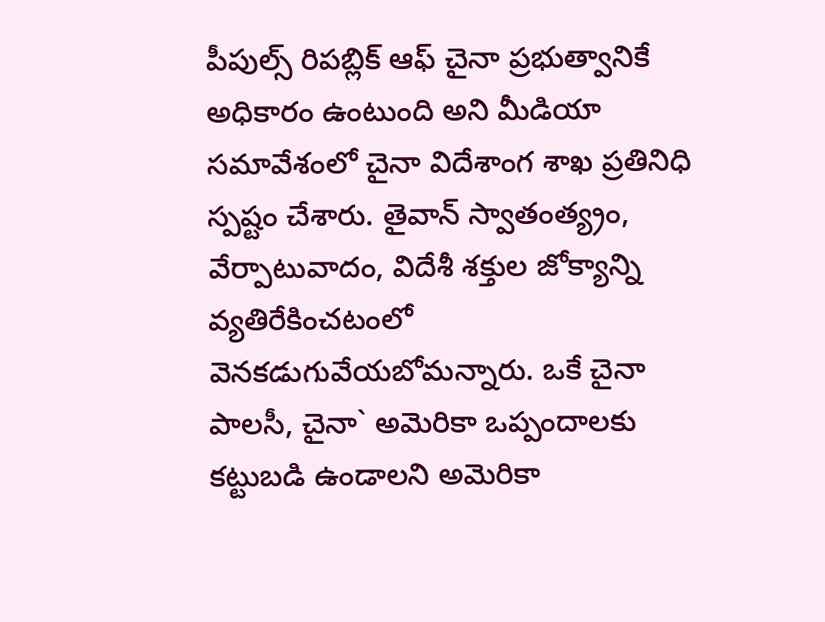పీపుల్స్‌ రిపబ్లిక్‌ ఆఫ్‌ చైనా ప్రభుత్వానికే అధికారం ఉంటుంది అని మీడియా సమావేశంలో చైనా విదేశాంగ శాఖ ప్రతినిధి స్పష్టం చేశారు. తైవాన్‌ స్వాతంత్య్రం, వేర్పాటువాదం, విదేశీ శక్తుల జోక్యాన్ని వ్యతిరేకించటంలో వెనకడుగువేయబోమన్నారు. ఒకే చైనా పాలసీ, చైనా` అమెరికా ఒప్పందాలకు కట్టుబడి ఉండాలని అమెరికా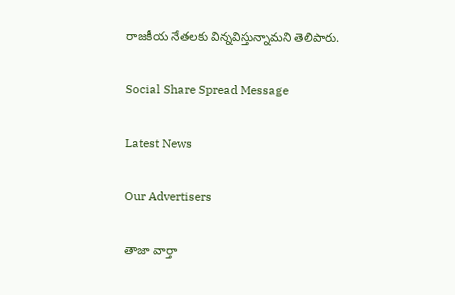రాజకీయ నేతలకు విన్నవిస్తున్నామని తెలిపారు.

Social Share Spread Message

Latest News

Our Advertisers

తాజా వార్తా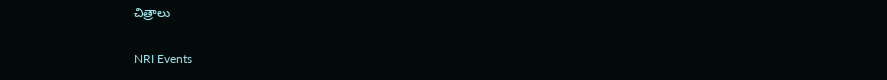చిత్రాలు

NRI Events